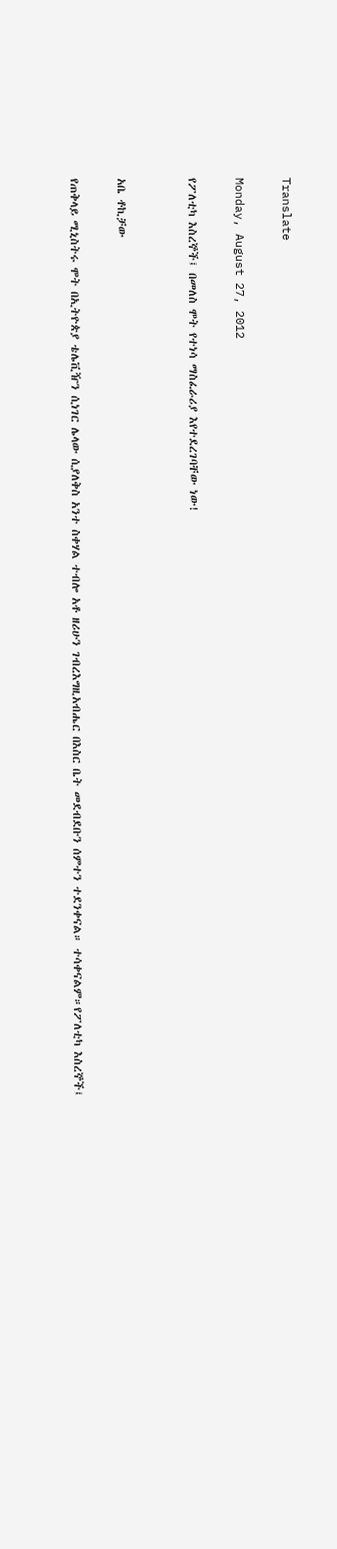Translate

Monday, August 27, 2012

የፖለቲካ እስረኞች፤ በመለስ ሞት የተነሳ ማስፈራሪያ እየተደረገባቸው ነው!


አቤ ቶኪቻው

የጠቅላይ ሚኒስትሩ ሞት በኢትዮጵያ ቴሌቪዥን ሲነገር ሌላው ሲያለቅስ አንተ ስቀሃል ተብሎ አቶ ዘሪሁን ገብረእግዚአብሔር በእስር ቤት መደብደቡን ሰምተን ተደንቀናል። ተሳቀናልም።የፖለቲካ እስረኞች፤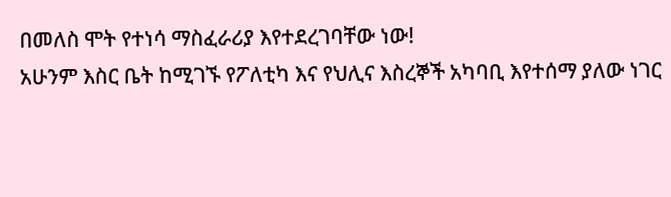በመለስ ሞት የተነሳ ማስፈራሪያ እየተደረገባቸው ነው!
አሁንም እስር ቤት ከሚገኙ የፖለቲካ እና የህሊና እስረኞች አካባቢ እየተሰማ ያለው ነገር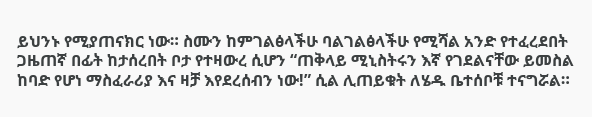ይህንኑ የሚያጠናክር ነው። ስሙን ከምገልፅላችሁ ባልገልፅላችሁ የሚሻል አንድ የተፈረደበት ጋዜጠኛ በፊት ከታሰረበት ቦታ የተዛውረ ሲሆን “ጠቅላይ ሚኒስትሩን እኛ የገደልናቸው ይመስል ከባድ የሆነ ማስፈራሪያ እና ዛቻ እየደረሰብን ነው!” ሲል ሊጠይቁት ለሄዱ ቤተሰቦቹ ተናግሯል።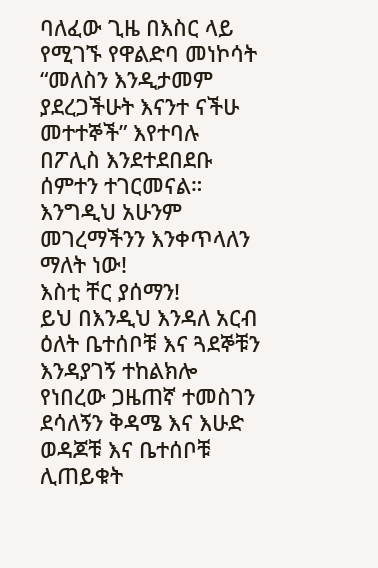ባለፈው ጊዜ በእስር ላይ የሚገኙ የዋልድባ መነኮሳት “መለስን እንዲታመም ያደረጋችሁት እናንተ ናችሁ መተተኞች” እየተባሉ በፖሊስ እንደተደበደቡ ሰምተን ተገርመናል። እንግዲህ አሁንም መገረማችንን እንቀጥላለን ማለት ነው!
እስቲ ቸር ያሰማን!
ይህ በእንዲህ እንዳለ አርብ ዕለት ቤተሰቦቹ እና ጓደኞቹን እንዳያገኝ ተከልክሎ የነበረው ጋዜጠኛ ተመስገን ደሳለኝን ቅዳሜ እና እሁድ ወዳጆቹ እና ቤተሰቦቹ ሊጠይቁት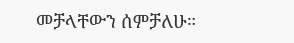መቻላቸውን ሰምቻለሁ።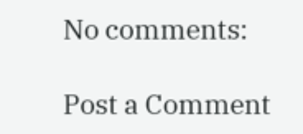No comments:

Post a Comment